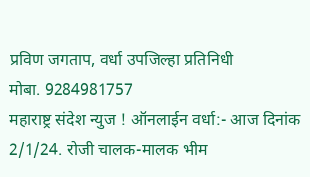प्रविण जगताप, वर्धा उपजिल्हा प्रतिनिधी
मोबा. 9284981757
महाराष्ट्र संदेश न्युज ! ऑनलाईन वर्धा:- आज दिनांक 2/1/24. रोजी चालक-मालक भीम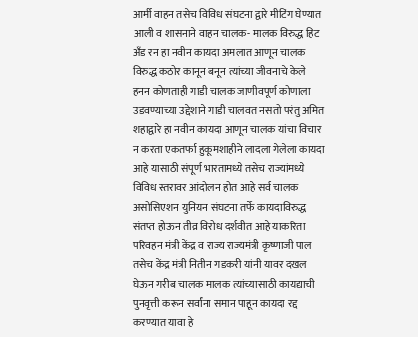आर्मी वाहन तसेच विविध संघटना द्वारे मीटिंग घेण्यात आली व शासनाने वाहन चालक- मालक विरुद्ध हिट अँड रन हा नवीन कायदा अमलात आणून चालक विरुद्ध कठोर कानून बनून त्यांच्या जीवनाचे केले हनन कोणताही गाडी चालक जाणीवपूर्ण कोणाला उडवण्याच्या उद्देशाने गाडी चालवत नसतो परंतु अमित शहाद्वारे हा नवीन कायदा आणून चालक यांचा विचार न करता एकतर्फा हुकूमशाहीने लादला गेलेला कायदा आहे यासाठी संपूर्ण भारतामध्ये तसेच राज्यांमध्ये विविध स्तरावर आंदोलन होत आहे सर्व चालक असोसिएशन युनियन संघटना तर्फे कायदाविरुद्ध संतप्त होऊन तीव्र विरोध दर्शवीत आहे याकरिता परिवहन मंत्री केंद्र व राज्य राज्यमंत्री कृष्णाजी पाल तसेच केंद्र मंत्री नितीन गडकरी यांनी यावर दखल घेऊन गरीब चालक मालक त्यांच्यासाठी कायद्याची पुनवृत्ती करून सर्वांना समान पाहून कायदा रद्द करण्यात यावा हे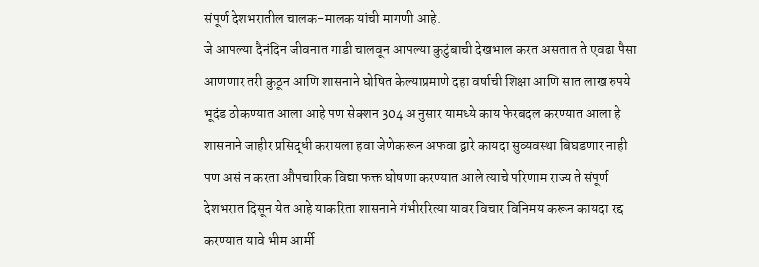संपूर्ण देशभरातील चालक-मालक यांची मागणी आहे.
जे आपल्या दैनंदिन जीवनात गाडी चालवून आपल्या कुटुंबाची देखभाल करत असतात ते एवढा पैसा आणणार तरी कुठून आणि शासनाने घोषित केल्याप्रमाणे दहा वर्षाची शिक्षा आणि सात लाख रुपये भूदंड ठोकण्यात आला आहे पण सेक्शन 304 अ नुसार यामध्ये काय फेरबदल करण्यात आला हे शासनाने जाहीर प्रसिद्धी करायला हवा जेणेकरून अफवा द्वारे कायदा सुव्यवस्था बिघडणार नाही पण असं न करता औपचारिक विद्या फक्त घोषणा करण्यात आले त्याचे परिणाम राज्य ते संपूर्ण देशभरात दिसून येत आहे याकरिता शासनाने गंभीररित्या यावर विचार विनिमय करून कायदा रद्द करण्यात यावे भीम आर्मी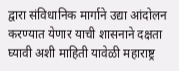द्वारा संविधानिक मार्गाने उद्या आंदोलन करण्यात येणार याची शासनाने दक्षता घ्यावी अशी माहिती यावेळी महाराष्ट्र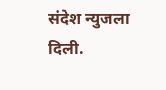संदेश न्युजला दिली.